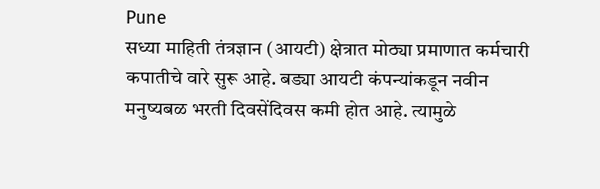Pune
सध्या माहिती तंत्रज्ञान (आयटी) क्षेत्रात मोठ्या प्रमाणात कर्मचारी कपातीचे वारे सुरू आहे. बड्या आयटी कंपन्यांकडून नवीन मनुष्यबळ भरती दिवसेंदिवस कमी होत आहे. त्यामुळे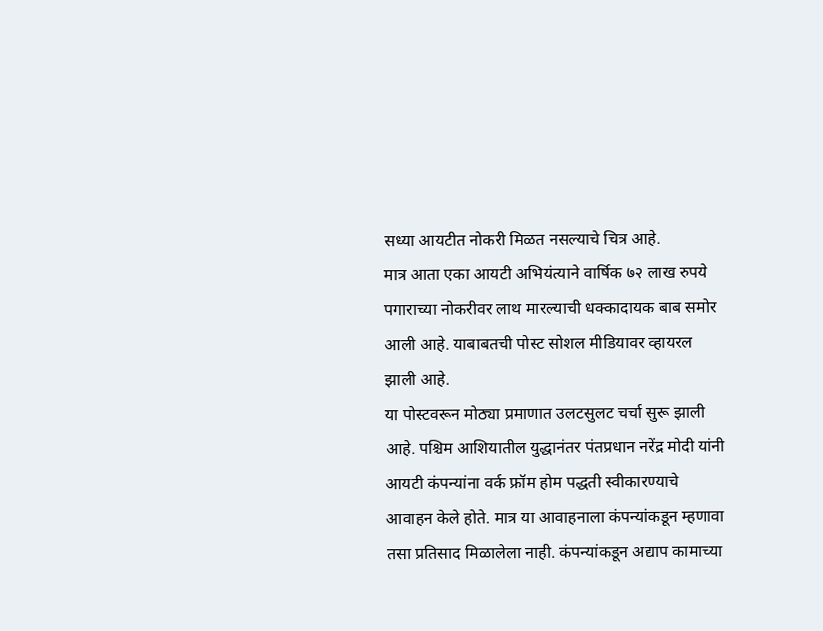सध्या आयटीत नोकरी मिळत नसल्याचे चित्र आहे.
मात्र आता एका आयटी अभियंत्याने वार्षिक ७२ लाख रुपये पगाराच्या नोकरीवर लाथ मारल्याची धक्कादायक बाब समोर आली आहे. याबाबतची पोस्ट सोशल मीडियावर व्हायरल झाली आहे.
या पोस्टवरून मोठ्या प्रमाणात उलटसुलट चर्चा सुरू झाली आहे. पश्चिम आशियातील युद्धानंतर पंतप्रधान नरेंद्र मोदी यांनी आयटी कंपन्यांना वर्क फ्रॉम होम पद्धती स्वीकारण्याचे आवाहन केले होते. मात्र या आवाहनाला कंपन्यांकडून म्हणावा तसा प्रतिसाद मिळालेला नाही. कंपन्यांकडून अद्याप कामाच्या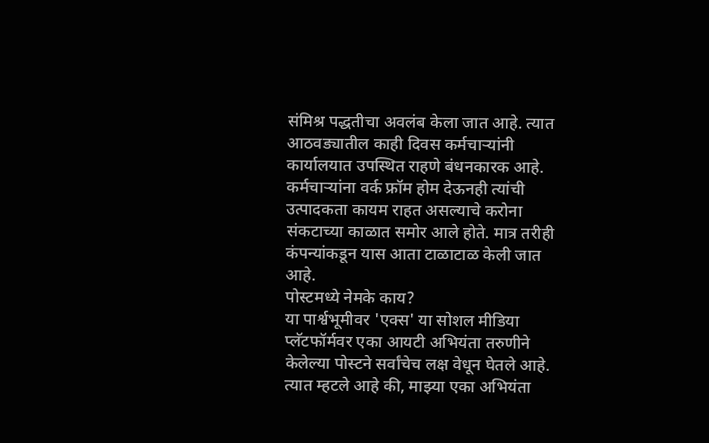संमिश्र पद्धतीचा अवलंब केला जात आहे. त्यात आठवड्यातील काही दिवस कर्मचाऱ्यांनी कार्यालयात उपस्थित राहणे बंधनकारक आहे. कर्मचाऱ्यांना वर्क फ्रॉम होम देऊनही त्यांची उत्पादकता कायम राहत असल्याचे करोना संकटाच्या काळात समोर आले होते. मात्र तरीही कंपन्यांकडून यास आता टाळाटाळ केली जात आहे.
पोस्टमध्ये नेमके काय?
या पार्श्वभूमीवर 'एक्स' या सोशल मीडिया प्लॅटफॉर्मवर एका आयटी अभियंता तरुणीने केलेल्या पोस्टने सर्वांचेच लक्ष वेधून घेतले आहे. त्यात म्हटले आहे की, माझ्या एका अभियंता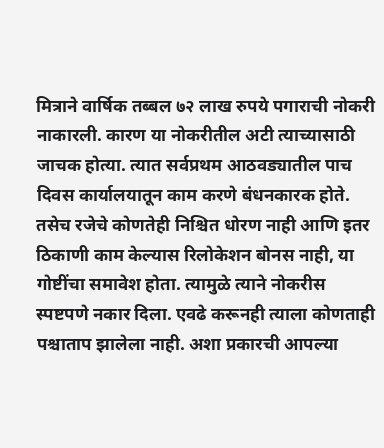मित्राने वार्षिक तब्बल ७२ लाख रुपये पगाराची नोकरी नाकारली. कारण या नोकरीतील अटी त्याच्यासाठी जाचक होत्या. त्यात सर्वप्रथम आठवड्यातील पाच दिवस कार्यालयातून काम करणे बंधनकारक होते. तसेच रजेचे कोणतेही निश्चित धोरण नाही आणि इतर ठिकाणी काम केल्यास रिलोकेशन बोनस नाही, या गोष्टींचा समावेश होता. त्यामुळे त्याने नोकरीस स्पष्टपणे नकार दिला. एवढे करूनही त्याला कोणताही पश्चाताप झालेला नाही. अशा प्रकारची आपल्या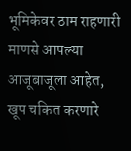भूमिकेवर ठाम राहणारी माणसे आपल्या आजूबाजूला आहेत, खूप चकित करणारे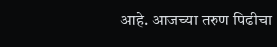आहे. आजच्या तरुण पिढीचा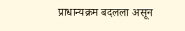प्राधान्यक्रम बदलला असून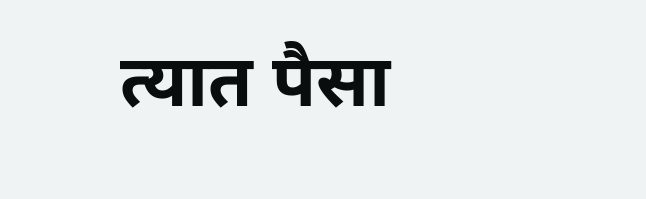त्यात पैसा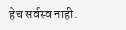हेच सर्वस्व नाही.